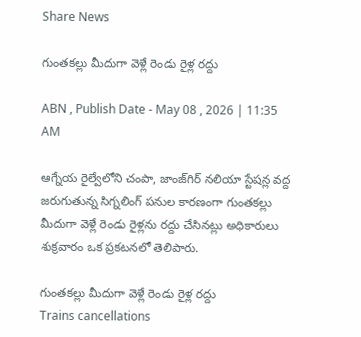Share News

గుంతకల్లు మీదుగా వెళ్లే రెండు రైళ్ల రద్దు

ABN , Publish Date - May 08 , 2026 | 11:35 AM

ఆగ్నేయ రైల్వేలోని చంపా, జాంజ్‌గిర్‌ నలియా స్టేషన్ల వద్ద జరుగుతున్న సిగ్నలింగ్‌ పనుల కారణంగా గుంతకల్లు మీదుగా వెళ్లే రెండు రైళ్లను రద్దు చేసినట్లు అధికారులు శుక్రవారం ఒక ప్రకటనలో తెలిపారు.

గుంతకల్లు మీదుగా వెళ్లే రెండు రైళ్ల రద్దు
Trains cancellations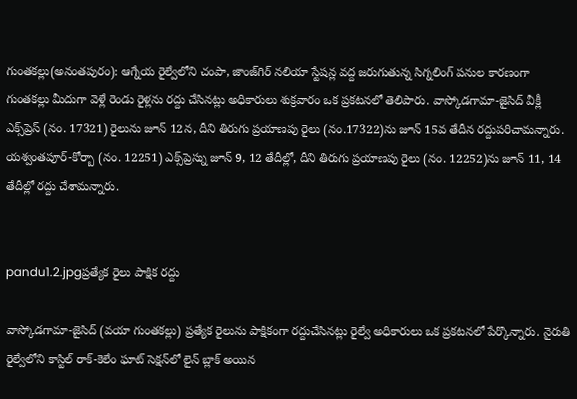గుంతకల్లు(అనంతపురం): ఆగ్నేయ రైల్వేలోని చంపా, జాంజ్‌గిర్‌ నలియా స్టేషన్ల వద్ద జరుగుతున్న సిగ్నలింగ్‌ పనుల కారణంగా గుంతకల్లు మీదుగా వెళ్లే రెండు రైళ్లను రద్దు చేసినట్లు అధికారులు శుక్రవారం ఒక ప్రకటనలో తెలిపారు. వాస్కోడగామా-జైసిద్‌ వీక్లీ ఎక్స్‌ప్రెస్‌ (నం. 17321) రైలును జూన్‌ 12న, దీని తిరుగు ప్రయాణపు రైలు (నం.17322)ను జూన్‌ 15వ తేదీన రద్దుపరిచామన్నారు. యశ్వంతపూర్‌-కోర్బా (నం. 12251) ఎక్స్‌ప్రెస్ను జూన్‌ 9, 12 తేదీల్లో, దీని తిరుగు ప్రయాణపు రైలు (నం. 12252)ను జూన్‌ 11, 14 తేదీల్లో రద్దు చేశామన్నారు.


pandu1.2.jpgప్రత్యేక రైలు పాక్షిక రద్దు

వాస్కోడగామా-జైసిద్‌ (వయా గుంతకల్లు) ప్రత్యేక రైలును పాక్షికంగా రద్దుచేసినట్లు రైల్వే అధికారులు ఒక ప్రకటనలో పేర్కొన్నారు. నైరుతి రైల్వేలోని కాస్టిల్‌ రాక్‌-కెలేం ఘాట్‌ సెక్షన్‌లో లైన్‌ బ్లాక్‌ అయిన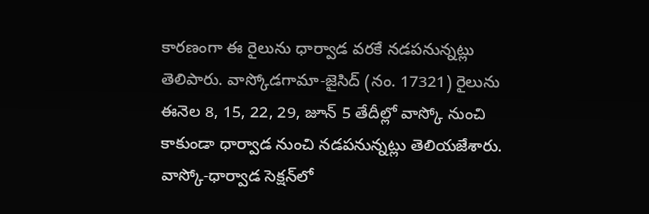కారణంగా ఈ రైలును ధార్వాడ వరకే నడపనున్నట్లు తెలిపారు. వాస్కోడగామా-జైసిద్‌ (నం. 17321) రైలును ఈనెల 8, 15, 22, 29, జూన్‌ 5 తేదీల్లో వాస్కో నుంచి కాకుండా ధార్వాడ నుంచి నడపనున్నట్లు తెలియజేశారు. వాస్కో-ధార్వాడ సెక్షన్‌లో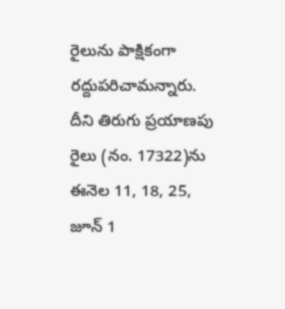రైలును పాక్షికంగా రద్దుపరిచామన్నారు. దీని తిరుగు ప్రయాణపు రైలు (నం. 17322)ను ఈనెల 11, 18, 25, జూన్‌ 1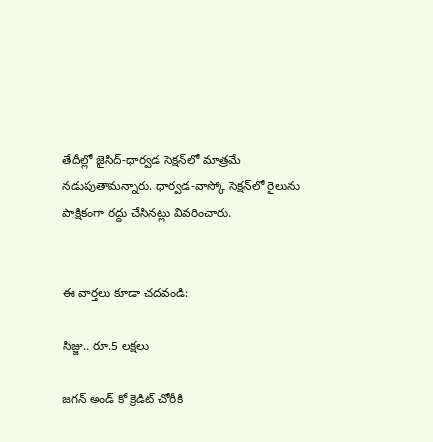తేదీల్లో జైసిద్‌-ధార్వడ సెక్షన్‌లో మాత్రమే నడుపుతామన్నారు. ధార్వడ-వాస్కో సెక్షన్‌లో రైలును పాక్షికంగా రద్దు చేసినట్లు వివరించారు.


ఈ వార్తలు కూడా చదవండి:

సిజ్జు.. రూ.5 లక్షలు

జగన్ అండ్ కో క్రెడిట్ చోరీకి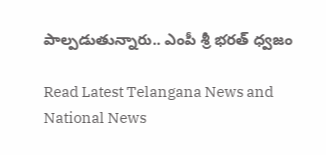పాల్పడుతున్నారు.. ఎంపీ శ్రీ భరత్ ధ్వజం

Read Latest Telangana News and National News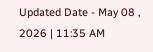Updated Date - May 08 , 2026 | 11:35 AM